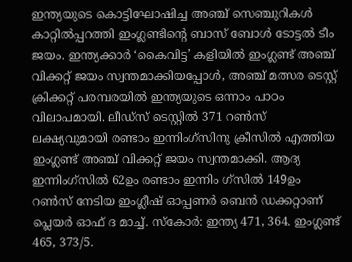ഇന്ത്യയുടെ കൊട്ടിഘോഷിച്ച അഞ്ച് സെഞ്ചുറികൾ കാറ്റിൽപ്പറത്തി ഇംഗ്ലണ്ടിൻ്റെ ബാസ് ബോൾ ടോട്ടൽ ടീം ജയം. ഇന്ത്യക്കാർ ‘കൈവിട്ട’ കളിയിൽ ഇംഗ്ലണ്ട് അഞ്ച് വിക്കറ്റ് ജയം സ്വന്തമാക്കിയപ്പോൾ, അഞ്ച് മത്സര ടെസ്റ്റ് ക്രിക്കറ്റ് പരമ്പരയിൽ ഇന്ത്യയുടെ ഒന്നാം പാഠം വിലാപമായി. ലീഡ്‌സ് ടെസ്റ്റിൽ 371 റൺസ് ലക്ഷ്യവുമായി രണ്ടാം ഇന്നിംഗ്‌സിനു ക്രീസിൽ എത്തിയ ഇംഗ്ലണ്ട് അഞ്ച് വിക്കറ്റ് ജയം സ്വന്തമാക്കി. ആദ്യ ഇന്നിംഗ്‌സിൽ 62ഉം രണ്ടാം ഇന്നിം ഗ്സിൽ 149ഉം റൺസ് നേടിയ ഇംഗ്ലീഷ് ഓപ്പണർ ബെൻ ഡക്കറ്റാണ് പ്ലെയർ ഓഫ് ദ മാച്ച്. സ്കോർ: ഇന്ത്യ 471, 364. ഇംഗ്ലണ്ട് 465, 373/5.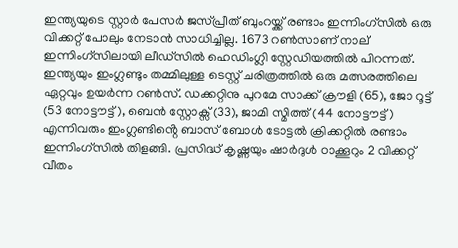ഇന്ത്യയുടെ സ്റ്റാർ പേസർ ജസ്പ്രീത് ബുംറയ്ക്ക് രണ്ടാം ഇന്നിംഗ്സിൽ ഒരു വിക്കറ്റ് പോലും നേടാൻ സാധിച്ചില്ല. 1673 റൺസാണ് നാല് ഇന്നിംഗ്‌സിലായി ലീഡ്‌സിൽ ഹെഡിംഗ്ലി സ്റ്റേഡിയത്തിൽ പിറന്നത്. ഇന്ത്യയും ഇംഗ്ലണ്ടും തമ്മിലുള്ള ടെസ്റ്റ് ചരിത്രത്തിൽ ഒരു മത്സരത്തിലെ ഏറ്റവും ഉയർന്ന റൺസ്. ഡക്കറ്റിനു പുറമേ സാക്ക് ക്രൗളി (65), ജോ റൂട്ട് (53 നോട്ടൗട്ട്), ബെൻ സ്റ്റോക്സ് (33), ജാമി സ്മിത്ത് (44 നോട്ടൗട്ട്) എന്നിവരും ഇംഗ്ലണ്ടിൻ്റെ ബാസ് ബോൾ ടോട്ടൽ ക്രിക്കറ്റിൽ രണ്ടാം ഇന്നിംഗ്‌സിൽ തിളങ്ങി. പ്രസിദ്ധ് കൃഷ്ണയും ഷാർദുൾ ഠാക്കൂറും 2 വിക്കറ്റ് വീതം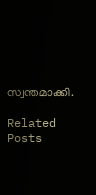സ്വന്തമാക്കി.

Related Posts